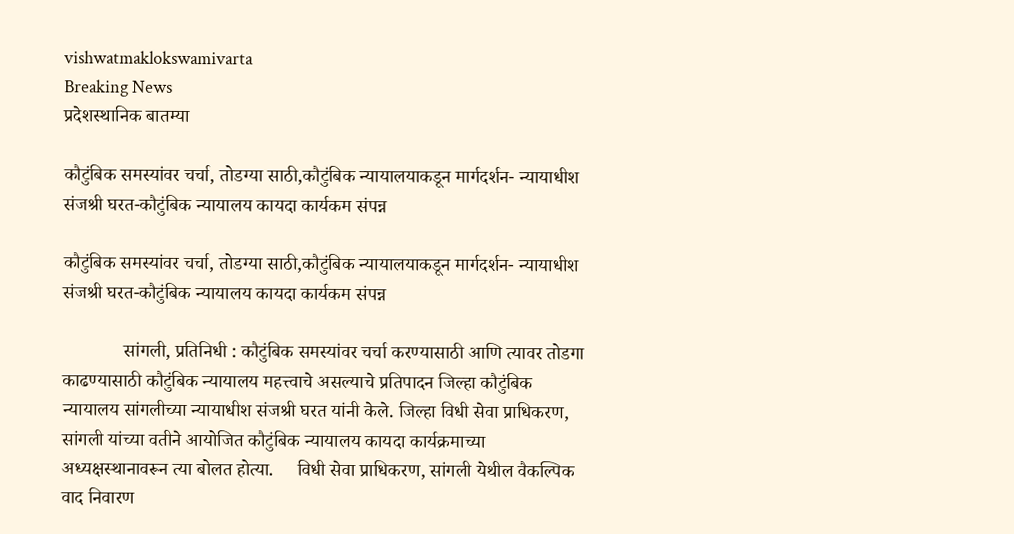vishwatmaklokswamivarta
Breaking News
प्रदेशस्थानिक बातम्या

कौटुंबिक समस्यांवर चर्चा, तोडग्या साठी,कौटुंबिक न्यायालयाकडून मार्गदर्शन- न्यायाधीश संजश्री घरत-कौटुंबिक न्यायालय कायदा कार्यकम संपन्न

कौटुंबिक समस्यांवर चर्चा, तोडग्या साठी,कौटुंबिक न्यायालयाकडून मार्गदर्शन- न्यायाधीश संजश्री घरत-कौटुंबिक न्यायालय कायदा कार्यकम संपन्न

             सांगली, प्रतिनिधी : कौटुंबिक समस्यांवर चर्चा करण्यासाठी आणि त्यावर तोडगा काढण्यासाठी कौटुंबिक न्यायालय महत्त्वाचे असल्याचे प्रतिपादन जिल्हा कौटुंबिक न्यायालय सांगलीच्या न्यायाधीश संजश्री घरत यांनी केले. जिल्हा विधी सेवा प्राधिकरण, सांगली यांच्या वतीने आयोजित कौटुंबिक न्यायालय कायदा कार्यक्रमाच्या अध्यक्षस्थानावरून त्या बोलत होत्या.     विधी सेवा प्राधिकरण, सांगली येथील वैकल्पिक वाद निवारण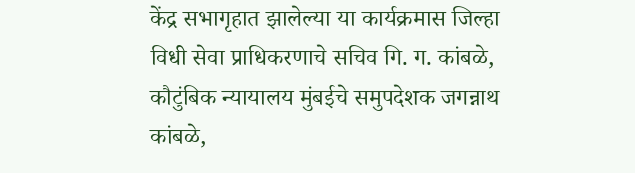केंद्र सभागृहात झालेल्या या कार्यक्रमास जिल्हा विधी सेवा प्राधिकरणाचे सचिव गि. ग. कांबळे, कौटुंबिक न्यायालय मुंबईचे समुपदेशक जगन्नाथ कांबळे,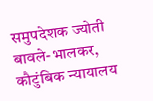समुपदेशक ज्योती बावले-भालकर, कौटुंबिक न्यायालय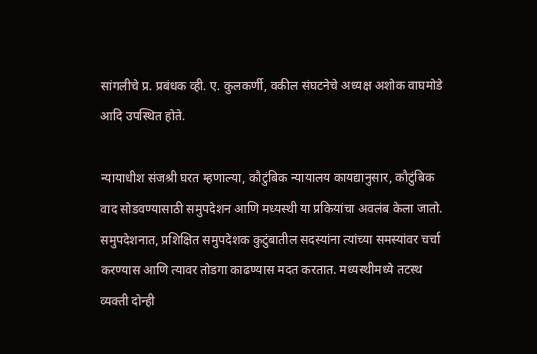सांगलीचे प्र. प्रबंधक व्ही. ए. कुलकर्णी, वकील संघटनेचे अध्यक्ष अशोक वाघमोडे आदि उपस्थित होते.

न्यायाधीश संजश्री घरत म्हणाल्या, कौटुंबिक न्यायालय कायद्यानुसार, कौटुंबिक वाद सोडवण्यासाठी समुपदेशन आणि मध्यस्थी या प्रकियांचा अवलंब केला जातो. समुपदेशनात, प्रशिक्षित समुपदेशक कुटुंबातील सदस्यांना त्यांच्या समस्यांवर चर्चा करण्यास आणि त्यावर तोडगा काढण्यास मदत करतात. मध्यस्थीमध्ये तटस्थ व्यक्ती दोन्ही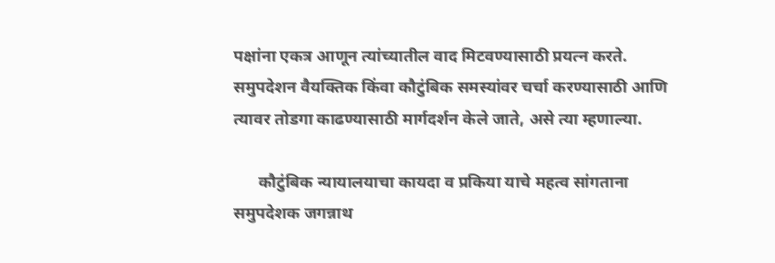पक्षांना एकत्र आणून त्यांच्यातील वाद मिटवण्यासाठी प्रयत्न करते. समुपदेशन वैयक्तिक किंवा कौटुंबिक समस्यांवर चर्चा करण्यासाठी आणि त्यावर तोडगा काढण्यासाठी मार्गदर्शन केले जाते, असे त्या म्हणाल्या.

      कौटुंबिक न्यायालयाचा कायदा व प्रकिया याचे महत्व सांगताना समुपदेशक जगन्नाथ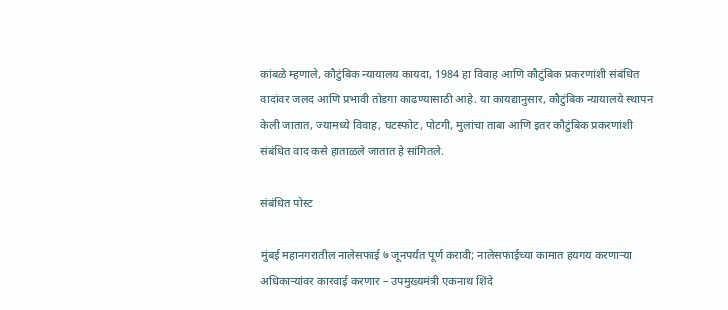कांबळे म्हणाले, कौटुंबिक न्यायालय कायदा, 1984 हा विवाह आणि कौटुंबिक प्रकरणांशी संबंधित वादांवर जलद आणि प्रभावी तोडगा काढण्यासाठी आहे. या कायद्यानुसार, कौटुंबिक न्यायालये स्थापन केली जातात, ज्यामध्ये विवाह, घटस्फोट, पोटगी, मुलांचा ताबा आणि इतर कौटुंबिक प्रकरणांशी संबंधित वाद कसे हाताळले जातात हे सांगितले.

संबंधित पोस्ट

मुंबई महानगरातील नालेसफाई ७ जूनपर्यंत पूर्ण करावी; नालेसफाईच्या कामात हयगय करणाऱ्या अधिकाऱ्यांवर कारवाई करणार – उपमुख्यमंत्री एकनाथ शिंदे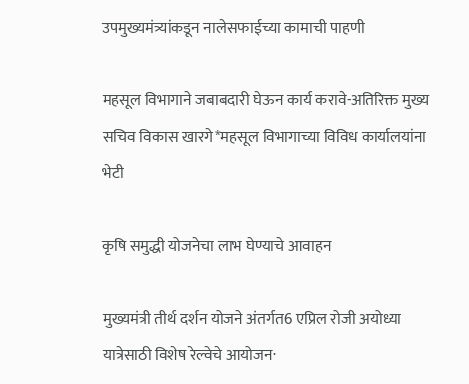उपमुख्यमंत्र्यांकडून नालेसफाईच्या कामाची पाहणी

महसूल विभागाने जबाबदारी घेऊन कार्य करावे-अतिरिक्त मुख्य सचिव विकास खारगे*महसूल विभागाच्या विविध कार्यालयांना भेटी

कृषि समुद्धी योजनेचा लाभ घेण्याचे आवाहन

मुख्यमंत्री तीर्थ दर्शन योजने अंतर्गत6 एप्रिल रोजी अयोध्या यात्रेसाठी विशेष रेल्वेचे आयोजन·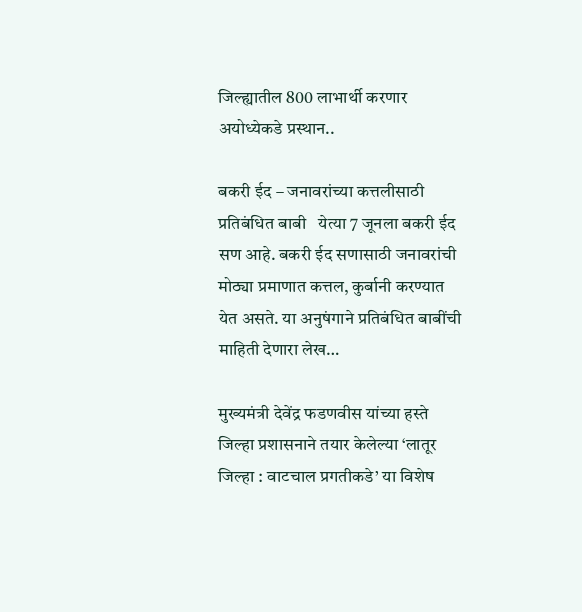जिल्ह्यातील 800 लाभार्थी करणार अयोध्येकडे प्रस्थान..

बकरी ईद – जनावरांच्या कत्तलीसाठी प्रतिबंधित बाबी   येत्या 7 जूनला बकरी ईद सण आहे. बकरी ईद सणासाठी जनावरांची मोठ्या प्रमाणात कत्तल, कुर्बानी करण्यात येत असते. या अनुषंगाने प्रतिबंधित बाबींची माहिती देणारा लेख…

मुख्यमंत्री देवेंद्र फडणवीस यांच्या हस्ते जिल्हा प्रशासनाने तयार केलेल्या ‘लातूर जिल्हा : वाटचाल प्रगतीकडे’ या विशेष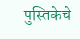पुस्तिकेचे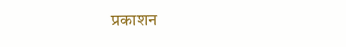प्रकाशन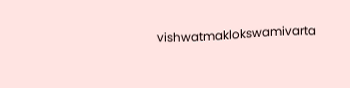vishwatmaklokswamivarta